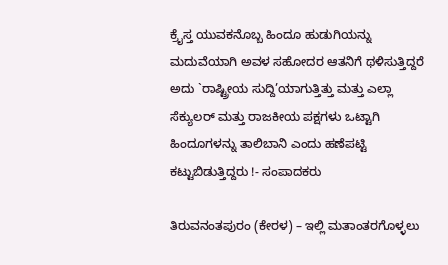ಕ್ರೈಸ್ತ ಯುವಕನೊಬ್ಬ ಹಿಂದೂ ಹುಡುಗಿಯನ್ನು ಮದುವೆಯಾಗಿ ಅವಳ ಸಹೋದರ ಆತನಿಗೆ ಥಳಿಸುತ್ತಿದ್ದರೆ ಅದು `ರಾಷ್ಟ್ರೀಯ ಸುದ್ದಿ’ಯಾಗುತ್ತಿತ್ತು ಮತ್ತು ಎಲ್ಲಾ ಸೆಕ್ಯುಲರ್ ಮತ್ತು ರಾಜಕೀಯ ಪಕ್ಷಗಳು ಒಟ್ಟಾಗಿ ಹಿಂದೂಗಳನ್ನು ತಾಲಿಬಾನಿ ಎಂದು ಹಣೆಪಟ್ಟಿ ಕಟ್ಟುಬಿಡುತ್ತಿದ್ದರು !- ಸಂಪಾದಕರು

ತಿರುವನಂತಪುರಂ (ಕೇರಳ) – ಇಲ್ಲಿ ಮತಾಂತರಗೊಳ್ಳಲು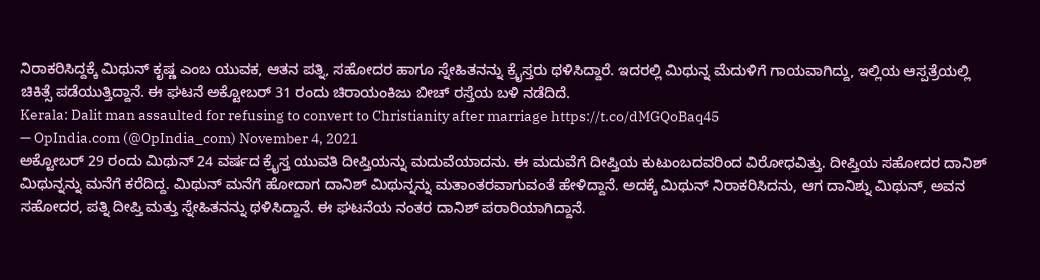ನಿರಾಕರಿಸಿದ್ದಕ್ಕೆ ಮಿಥುನ್ ಕೃಷ್ಣ ಎಂಬ ಯುವಕ, ಆತನ ಪತ್ನಿ, ಸಹೋದರ ಹಾಗೂ ಸ್ನೇಹಿತನನ್ನು ಕ್ರೈಸ್ತರು ಥಳಿಸಿದ್ದಾರೆ. ಇದರಲ್ಲಿ ಮಿಥುನ್ನ ಮೆದುಳಿಗೆ ಗಾಯವಾಗಿದ್ದು, ಇಲ್ಲಿಯ ಆಸ್ಪತ್ರೆಯಲ್ಲಿ ಚಿಕಿತ್ಸೆ ಪಡೆಯುತ್ತಿದ್ದಾನೆ. ಈ ಘಟನೆ ಅಕ್ಟೋಬರ್ 31 ರಂದು ಚಿರಾಯಂಕಿಜು ಬೀಚ್ ರಸ್ತೆಯ ಬಳಿ ನಡೆದಿದೆ.
Kerala: Dalit man assaulted for refusing to convert to Christianity after marriage https://t.co/dMGQoBaq45
— OpIndia.com (@OpIndia_com) November 4, 2021
ಅಕ್ಟೋಬರ್ 29 ರಂದು ಮಿಥುನ್ 24 ವರ್ಷದ ಕ್ರೈಸ್ತ ಯುವತಿ ದೀಪ್ತಿಯನ್ನು ಮದುವೆಯಾದನು. ಈ ಮದುವೆಗೆ ದೀಪ್ತಿಯ ಕುಟುಂಬದವರಿಂದ ವಿರೋಧವಿತ್ತು. ದೀಪ್ತಿಯ ಸಹೋದರ ದಾನಿಶ್ ಮಿಥುನ್ನನ್ನು ಮನೆಗೆ ಕರೆದಿದ್ದ. ಮಿಥುನ್ ಮನೆಗೆ ಹೋದಾಗ ದಾನಿಶ್ ಮಿಥುನ್ನನ್ನು ಮತಾಂತರವಾಗುವಂತೆ ಹೇಳಿದ್ದಾನೆ. ಅದಕ್ಕೆ ಮಿಥುನ್ ನಿರಾಕರಿಸಿದನು, ಆಗ ದಾನಿಶ್ನು ಮಿಥುನ್, ಅವನ ಸಹೋದರ, ಪತ್ನಿ ದೀಪ್ತಿ ಮತ್ತು ಸ್ನೇಹಿತನನ್ನು ಥಳಿಸಿದ್ದಾನೆ. ಈ ಘಟನೆಯ ನಂತರ ದಾನಿಶ್ ಪರಾರಿಯಾಗಿದ್ದಾನೆ.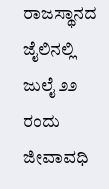ರಾಜಸ್ಥಾನದ ಜೈಲಿನಲ್ಲಿ ಜುಲೈ ೨೨ ರಂದು ಜೀವಾವಧಿ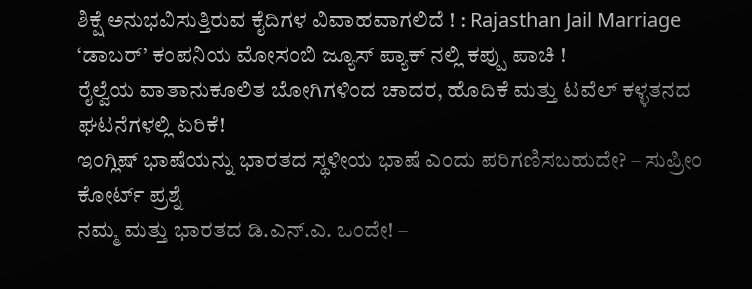ಶಿಕ್ಷೆ ಅನುಭವಿಸುತ್ತಿರುವ ಕೈದಿಗಳ ವಿವಾಹವಾಗಲಿದೆ ! : Rajasthan Jail Marriage
‘ಡಾಬರ್’ ಕಂಪನಿಯ ಮೋಸಂಬಿ ಜ್ಯೂಸ್ ಪ್ಯಾಕ್ ನಲ್ಲಿ ಕಪ್ಪು ಪಾಚಿ !
ರೈಲ್ವೆಯ ವಾತಾನುಕೂಲಿತ ಬೋಗಿಗಳಿಂದ ಚಾದರ, ಹೊದಿಕೆ ಮತ್ತು ಟವೆಲ್ ಕಳ್ಳತನದ ಘಟನೆಗಳಲ್ಲಿ ಏರಿಕೆ!
ಇಂಗ್ಲಿಷ್ ಭಾಷೆಯನ್ನು ಭಾರತದ ಸ್ಥಳೀಯ ಭಾಷೆ ಎಂದು ಪರಿಗಣಿಸಬಹುದೇ? – ಸುಪ್ರೀಂ ಕೋರ್ಟ್ ಪ್ರಶ್ನೆ
ನಮ್ಮ ಮತ್ತು ಭಾರತದ ಡಿ.ಎನ್.ಎ. ಒಂದೇ! –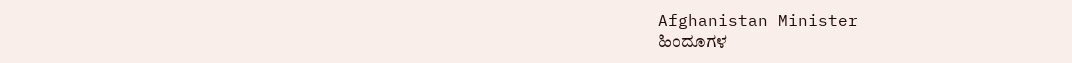Afghanistan Minister
ಹಿಂದೂಗಳ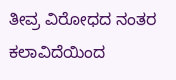ತೀವ್ರ ವಿರೋಧದ ನಂತರ ಕಲಾವಿದೆಯಿಂದ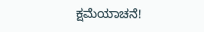ಕ್ಷಮೆಯಾಚನೆ!